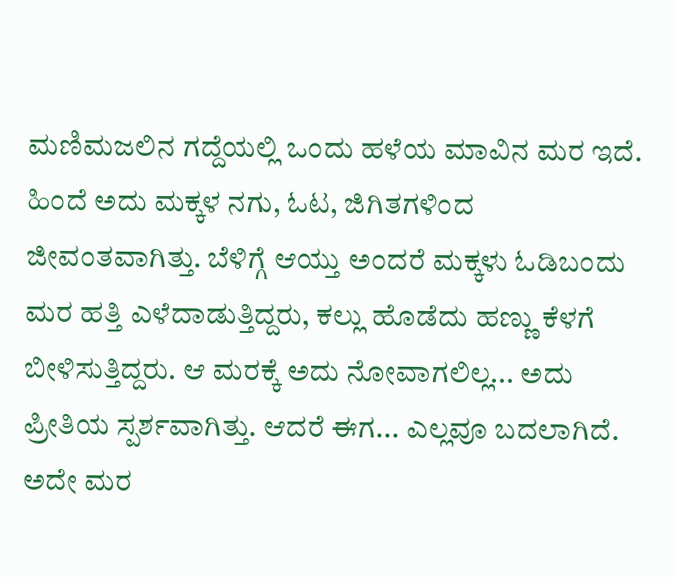ಮಣಿಮಜಲಿನ ಗದ್ದೆಯಲ್ಲಿ ಒಂದು ಹಳೆಯ ಮಾವಿನ ಮರ ಇದೆ. ಹಿಂದೆ ಅದು ಮಕ್ಕಳ ನಗು, ಓಟ, ಜಿಗಿತಗಳಿಂದ ಜೀವಂತವಾಗಿತ್ತು. ಬೆಳಿಗ್ಗೆ ಆಯ್ತು ಅಂದರೆ ಮಕ್ಕಳು ಓಡಿಬಂದು ಮರ ಹತ್ತಿ ಎಳೆದಾಡುತ್ತಿದ್ದರು, ಕಲ್ಲು ಹೊಡೆದು ಹಣ್ಣು ಕೆಳಗೆ ಬೀಳಿಸುತ್ತಿದ್ದರು. ಆ ಮರಕ್ಕೆ ಅದು ನೋವಾಗಲಿಲ್ಲ... ಅದು ಪ್ರೀತಿಯ ಸ್ಪರ್ಶವಾಗಿತ್ತು. ಆದರೆ ಈಗ... ಎಲ್ಲವೂ ಬದಲಾಗಿದೆ. ಅದೇ ಮರ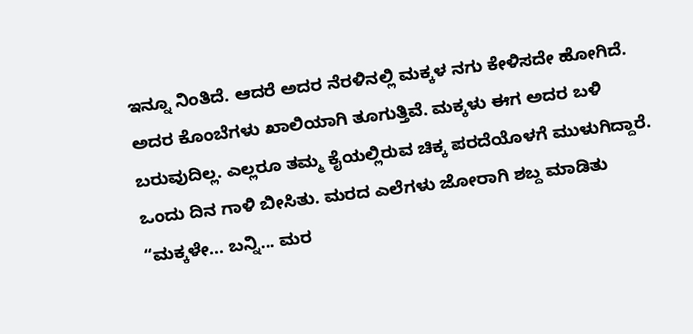ಇನ್ನೂ ನಿಂತಿದೆ. ಆದರೆ ಅದರ ನೆರಳಿನಲ್ಲಿ ಮಕ್ಕಳ ನಗು ಕೇಳಿಸದೇ ಹೋಗಿದೆ. ಅದರ ಕೊಂಬೆಗಳು ಖಾಲಿಯಾಗಿ ತೂಗುತ್ತಿವೆ. ಮಕ್ಕಳು ಈಗ ಅದರ ಬಳಿ ಬರುವುದಿಲ್ಲ. ಎಲ್ಲರೂ ತಮ್ಮ ಕೈಯಲ್ಲಿರುವ ಚಿಕ್ಕ ಪರದೆಯೊಳಗೆ ಮುಳುಗಿದ್ದಾರೆ. ಒಂದು ದಿನ ಗಾಳಿ ಬೀಸಿತು. ಮರದ ಎಲೆಗಳು ಜೋರಾಗಿ ಶಬ್ದ ಮಾಡಿತು “ಮಕ್ಕಳೇ... ಬನ್ನಿ... ಮರ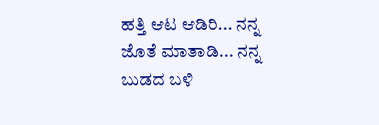ಹತ್ತಿ ಆಟ ಆಡಿರಿ... ನನ್ನ ಜೊತೆ ಮಾತಾಡಿ... ನನ್ನ ಬುಡದ ಬಳಿ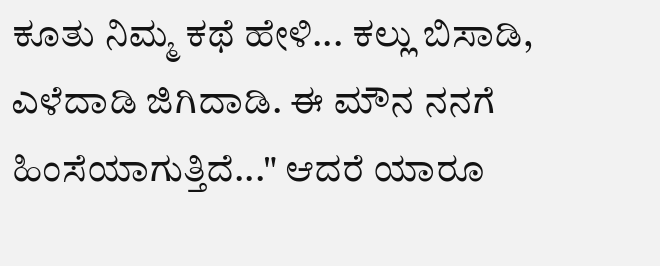ಕೂತು ನಿಮ್ಮ ಕಥೆ ಹೇಳಿ... ಕಲ್ಲು ಬಿಸಾಡಿ, ಎಳೆದಾಡಿ ಜಿಗಿದಾಡಿ. ಈ ಮೌನ ನನಗೆ ಹಿಂಸೆಯಾಗುತ್ತಿದೆ..." ಆದರೆ ಯಾರೂ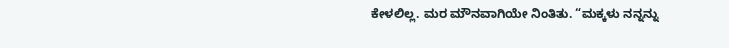ಕೇಳಲಿಲ್ಲ. ಮರ ಮೌನವಾಗಿಯೇ ನಿಂತಿತು. “ಮಕ್ಕಳು ನನ್ನನ್ನು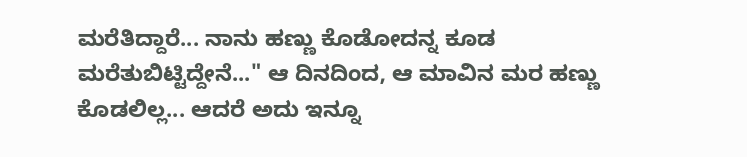ಮರೆತಿದ್ದಾರೆ... ನಾನು ಹಣ್ಣು ಕೊಡೋದನ್ನ ಕೂಡ ಮರೆತುಬಿಟ್ಟಿದ್ದೇನೆ..." ಆ ದಿನದಿಂದ, ಆ ಮಾವಿನ ಮರ ಹಣ್ಣು ಕೊಡಲಿಲ್ಲ... ಆದರೆ ಅದು ಇನ್ನೂ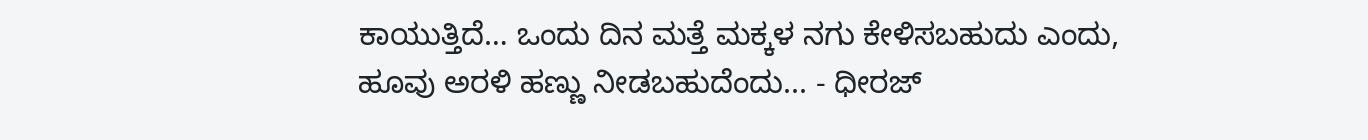ಕಾಯುತ್ತಿದೆ… ಒಂದು ದಿನ ಮತ್ತೆ ಮಕ್ಕಳ ನಗು ಕೇಳಿಸಬಹುದು ಎಂದು, ಹೂವು ಅರಳಿ ಹಣ್ಣು ನೀಡಬಹುದೆಂದು... - ಧೀರಜ್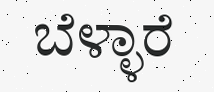ಬೆಳ್ಳಾರೆ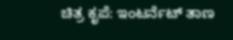ಚಿತ್ರ ಕೃಪೆ: ಇಂಟರ್ನೆಟ್ ತಾಣ